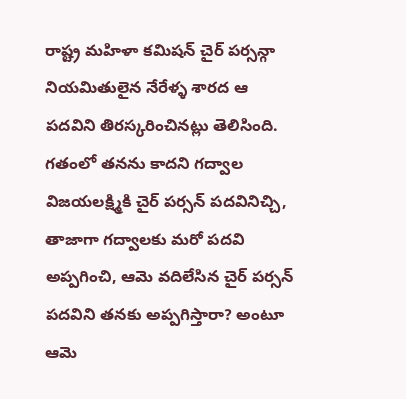రాష్ట్ర మహిళా కమిషన్ చైర్ పర్సన్గా నియమితులైన నేరేళ్ళ శారద ఆ పదవిని తిరస్కరించినట్లు తెలిసింది. గతంలో తనను కాదని గద్వాల విజయలక్ష్మికి చైర్ పర్సన్ పదవినిచ్చి, తాజాగా గద్వాలకు మరో పదవి అప్పగించి, ఆమె వదిలేసిన చైర్ పర్సన్ పదవిని తనకు అప్పగిస్తారా? అంటూ ఆమె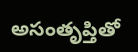అసంతృప్తితో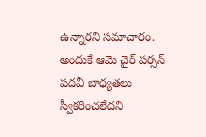ఉన్నారని సమాచారం. అందుకే ఆమె చైర్ పర్సన్ పదవీ బాధ్యతలు స్వీకరించలేదని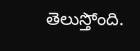తెలుస్తోంది.